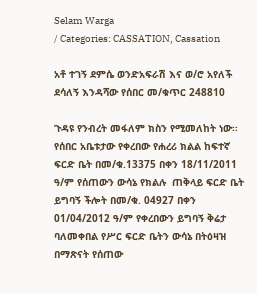Selam Warga
/ Categories: CASSATION, Cassation

አቶ ተገኝ ደምሴ ወንድአፍራሽ እና ወ/ሮ አየለች ደሳለኝ እንዳሻው የሰበር መ/ቁጥር 248810

ጉዳዩ የንብረት መፋለም ክስን የሚመለከት ነው፡፡ የሰበር አቤቱታው የቀረበው የሐረሪ ክልል ከፍተኛ ፍርድ ቤት በመ/ቁ.13375 በቀን 18/11/2011 ዓ/ም የሰጠውን ውሳኔ የክልሉ  ጠቅላይ ፍርድ ቤት ይግባኝ ችሎት በመ/ቁ. 04927 በቀን 01/04/2012 ዓ/ም የቀረበውን ይግባኝ ቅሬታ ባለመቀበል የሥር ፍርድ ቤትን ውሳኔ በትዕዛዝ በማጽናት የሰጠው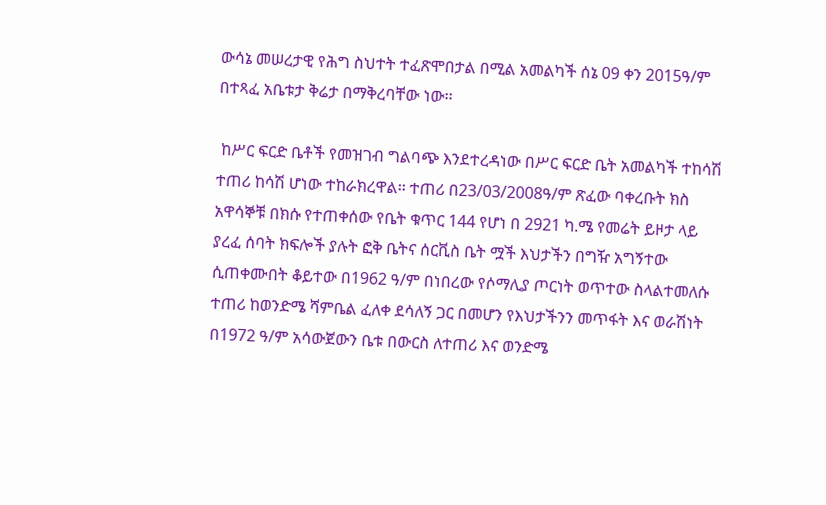ውሳኔ መሠረታዊ የሕግ ስህተት ተፈጽሞበታል በሚል አመልካች ሰኔ 09 ቀን 2015ዓ/ም በተጻፈ አቤቱታ ቅሬታ በማቅረባቸው ነው፡፡

 ከሥር ፍርድ ቤቶች የመዝገብ ግልባጭ እንደተረዳነው በሥር ፍርድ ቤት አመልካች ተከሳሽ  ተጠሪ ከሳሽ ሆነው ተከራክረዋል፡፡ ተጠሪ በ23/03/2008ዓ/ም ጽፈው ባቀረቡት ክስ አዋሳኞቹ በክሱ የተጠቀሰው የቤት ቁጥር 144 የሆነ በ 2921 ካ.ሜ የመሬት ይዞታ ላይ ያረፈ ሰባት ክፍሎች ያሉት ፎቅ ቤትና ሰርቪስ ቤት ሟች እህታችን በግዥ አግኝተው ሲጠቀሙበት ቆይተው በ1962 ዓ/ም በነበረው የሶማሊያ ጦርነት ወጥተው ስላልተመለሱ ተጠሪ ከወንድሜ ሻምቤል ፈለቀ ደሳለኝ ጋር በመሆን የእህታችንን መጥፋት እና ወራሽነት በ1972 ዓ/ም አሳውጀውን ቤቱ በውርስ ለተጠሪ እና ወንድሜ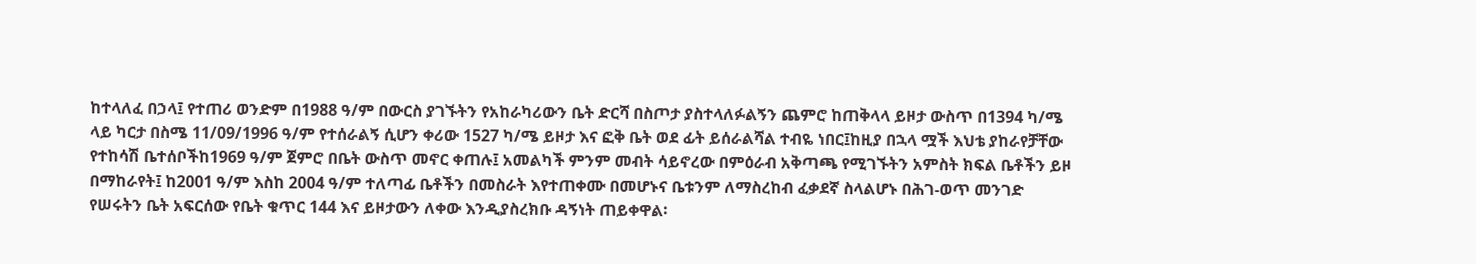ከተላለፈ በኃላ፤ የተጠሪ ወንድም በ1988 ዓ/ም በውርስ ያገኙትን የአከራካሪውን ቤት ድርሻ በስጦታ ያስተላለፉልኝን ጨምሮ ከጠቅላላ ይዞታ ውስጥ በ1394 ካ/ሜ ላይ ካርታ በስሜ 11/09/1996 ዓ/ም የተሰራልኝ ሲሆን ቀሪው 1527 ካ/ሜ ይዞታ እና ፎቅ ቤት ወደ ፊት ይሰራልሻል ተብዬ ነበር፤ከዚያ በኋላ ሟች እህቴ ያከራየቻቸው የተከሳሽ ቤተሰቦችከ1969 ዓ/ም ጀምሮ በቤት ውስጥ መኖር ቀጠሉ፤ አመልካች ምንም መብት ሳይኖረው በምዕራብ አቅጣጫ የሚገኙትን አምስት ክፍል ቤቶችን ይዞ በማከራየት፤ ከ2001 ዓ/ም እስከ 2004 ዓ/ም ተለጣፊ ቤቶችን በመስራት እየተጠቀሙ በመሆኑና ቤቱንም ለማስረከብ ፈቃደኛ ስላልሆኑ በሕገ-ወጥ መንገድ የሠሩትን ቤት አፍርሰው የቤት ቁጥር 144 እና ይዞታውን ለቀው እንዲያስረክቡ ዳኝነት ጠይቀዋል፡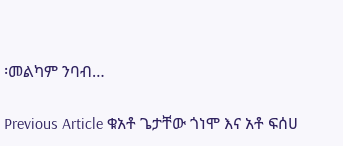፡መልካም ንባብ…

Previous Article ቁአቶ ጌታቸው ጎነሞ እና አቶ ፍሰሀ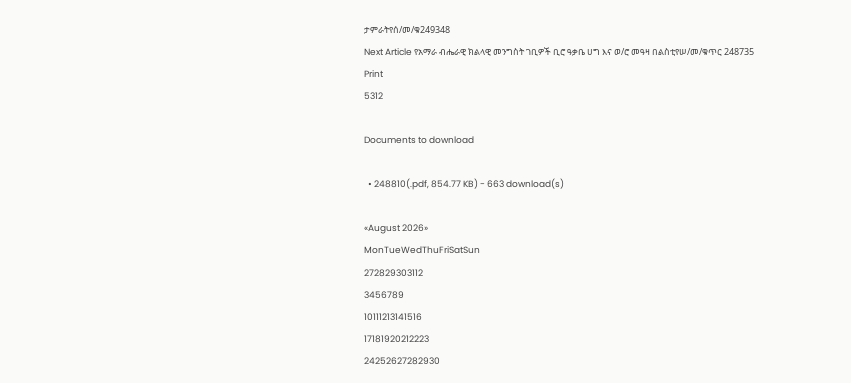ታምራትየሰ/መ/ቁ249348
Next Article የአማራ ብሔራዊ ክልላዊ መንግስት ገቢዎች ቢሮ ዓቃቤ ሀግ እና ወ/ሮ መዓዛ በልስቲየሠ/መ/ቁጥር 248735
Print
5312

Documents to download

  • 248810(.pdf, 854.77 KB) - 663 download(s)

«August 2026»
MonTueWedThuFriSatSun
272829303112
3456789
10111213141516
17181920212223
24252627282930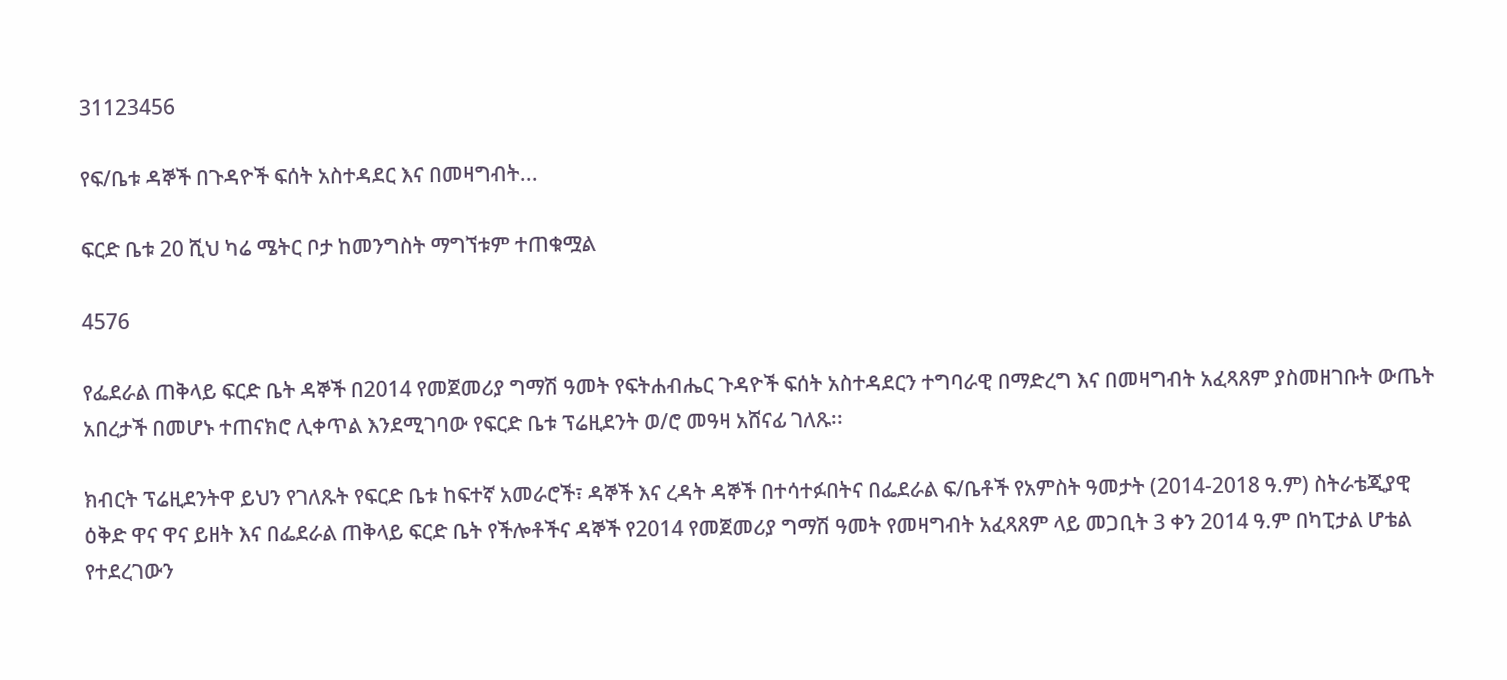31123456

የፍ/ቤቱ ዳኞች በጉዳዮች ፍሰት አስተዳደር እና በመዛግብት...

ፍርድ ቤቱ 20 ሺህ ካሬ ሜትር ቦታ ከመንግስት ማግኘቱም ተጠቁሟል

4576

የፌደራል ጠቅላይ ፍርድ ቤት ዳኞች በ2014 የመጀመሪያ ግማሽ ዓመት የፍትሐብሔር ጉዳዮች ፍሰት አስተዳደርን ተግባራዊ በማድረግ እና በመዛግብት አፈጻጸም ያስመዘገቡት ውጤት አበረታች በመሆኑ ተጠናክሮ ሊቀጥል እንደሚገባው የፍርድ ቤቱ ፕሬዚደንት ወ/ሮ መዓዛ አሸናፊ ገለጹ፡፡

ክብርት ፕሬዚደንትዋ ይህን የገለጹት የፍርድ ቤቱ ከፍተኛ አመራሮች፣ ዳኞች እና ረዳት ዳኞች በተሳተፉበትና በፌደራል ፍ/ቤቶች የአምስት ዓመታት (2014-2018 ዓ.ም) ስትራቴጂያዊ ዕቅድ ዋና ዋና ይዘት እና በፌደራል ጠቅላይ ፍርድ ቤት የችሎቶችና ዳኞች የ2014 የመጀመሪያ ግማሽ ዓመት የመዛግብት አፈጻጸም ላይ መጋቢት 3 ቀን 2014 ዓ.ም በካፒታል ሆቴል የተደረገውን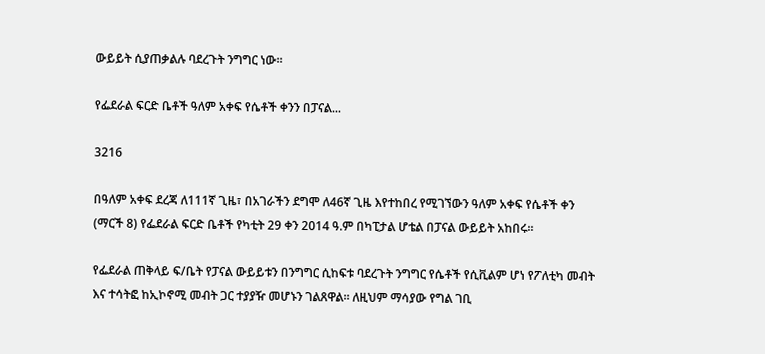ውይይት ሲያጠቃልሉ ባደረጉት ንግግር ነው፡፡

የፌደራል ፍርድ ቤቶች ዓለም አቀፍ የሴቶች ቀንን በፓናል...

3216

በዓለም አቀፍ ደረጃ ለ111ኛ ጊዜ፣ በአገራችን ደግሞ ለ46ኛ ጊዜ እየተከበረ የሚገኘውን ዓለም አቀፍ የሴቶች ቀን (ማርች 8) የፌደራል ፍርድ ቤቶች የካቲት 29 ቀን 2014 ዓ.ም በካፒታል ሆቴል በፓናል ውይይት አከበሩ፡፡

የፌደራል ጠቅላይ ፍ/ቤት የፓናል ውይይቱን በንግግር ሲከፍቱ ባደረጉት ንግግር የሴቶች የሲቪልም ሆነ የፖለቲካ መብት እና ተሳትፎ ከኢኮኖሚ መብት ጋር ተያያዥ መሆኑን ገልጸዋል፡፡ ለዚህም ማሳያው የግል ገቢ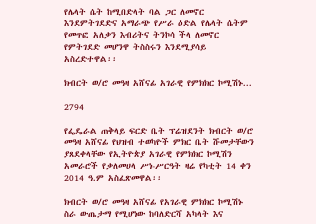የሌላት ሴት ከሚበድላት ባል ጋር ለመኖር እንደምትገደድና አማራጭ የሥራ ዕድል የሌላት ሴትም የመጥፎ አለቃን እብሪትና ትንኮሳ ችላ ለመኖር የምትገደድ መሆንዋ ትስስሩን እንደሚያሳይ አስረድተዋል፡፡

ክብርት ወ/ሮ መዓዛ አሸናፊ አገራዊ የምክክር ኮሚሽኑ...

2794

የፌዴራል ጠቅላይ ፍርድ ቤት ፕሬዝደንት ክብርት ወ/ሮ መዓዛ አሸናፊ የህዝብ ተወካዮች ምክር ቤት ሹመታቸውን ያጸደቀላቸው የኢትዮጵያ አገራዊ የምክክር ኮሚሽን አመራሮች የቃለመሀላ ሥነ-ሥርዓት ዛሬ የካቲት 14 ቀን 2014 ዓ.ም አስፈጽመዋል፡፡

ክብርት ወ/ሮ መዓዛ አሸናፊ የአገራዊ ምክክር ኮሚሽኑ ስራ ውጤታማ የሚሆነው ከባለድርሻ አካላት እና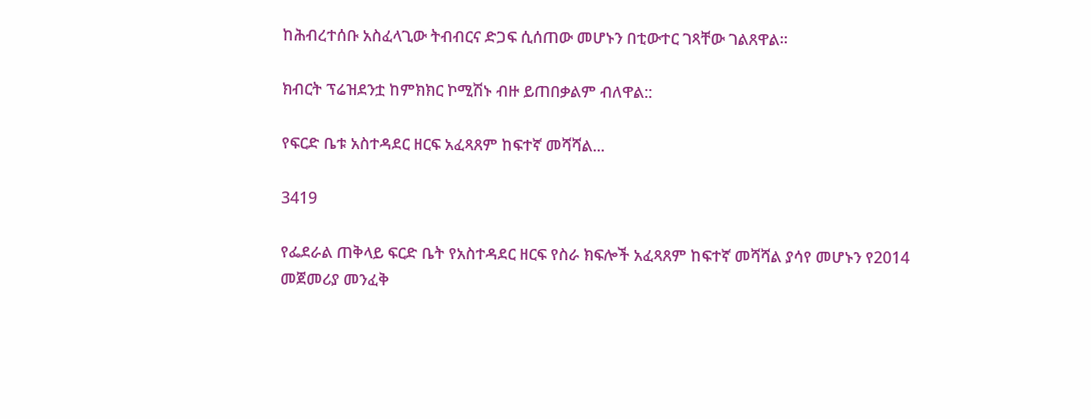ከሕብረተሰቡ አስፈላጊው ትብብርና ድጋፍ ሲሰጠው መሆኑን በቲውተር ገጻቸው ገልጸዋል፡፡

ክብርት ፕሬዝደንቷ ከምክክር ኮሚሽኑ ብዙ ይጠበቃልም ብለዋል::

የፍርድ ቤቱ አስተዳደር ዘርፍ አፈጻጸም ከፍተኛ መሻሻል...

3419

የፌደራል ጠቅላይ ፍርድ ቤት የአስተዳደር ዘርፍ የስራ ክፍሎች አፈጻጸም ከፍተኛ መሻሻል ያሳየ መሆኑን የ2014 መጀመሪያ መንፈቅ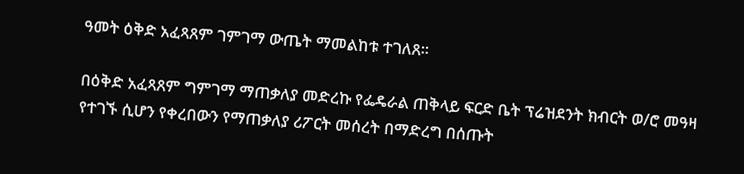ዓመት ዕቅድ አፈጻጸም ገምገማ ውጤት ማመልከቱ ተገለጸ፡፡

በዕቅድ አፈጻጸም ግምገማ ማጠቃለያ መድረኩ የፌዴራል ጠቅላይ ፍርድ ቤት ፕሬዝደንት ክብርት ወ/ሮ መዓዛ የተገኙ ሲሆን የቀረበውን የማጠቃለያ ሪፖርት መሰረት በማድረግ በሰጡት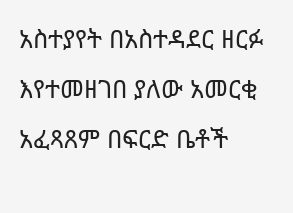አስተያየት በአስተዳደር ዘርፉ እየተመዘገበ ያለው አመርቂ አፈጻጸም በፍርድ ቤቶች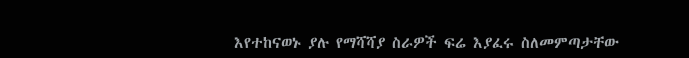እየተከናወኑ ያሉ የማሻሻያ ስራዎች ፍሬ እያፈሩ ስለመምጣታቸው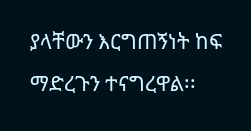ያላቸውን እርግጠኝነት ከፍ ማድረጉን ተናግረዋል፡፡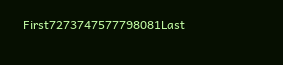First7273747577798081Last